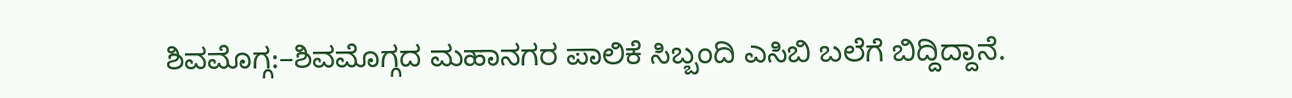ಶಿವಮೊಗ್ಗ:–ಶಿವಮೊಗ್ಗದ ಮಹಾನಗರ ಪಾಲಿಕೆ ಸಿಬ್ಬಂದಿ ಎಸಿಬಿ ಬಲೆಗೆ ಬಿದ್ದಿದ್ದಾನೆ.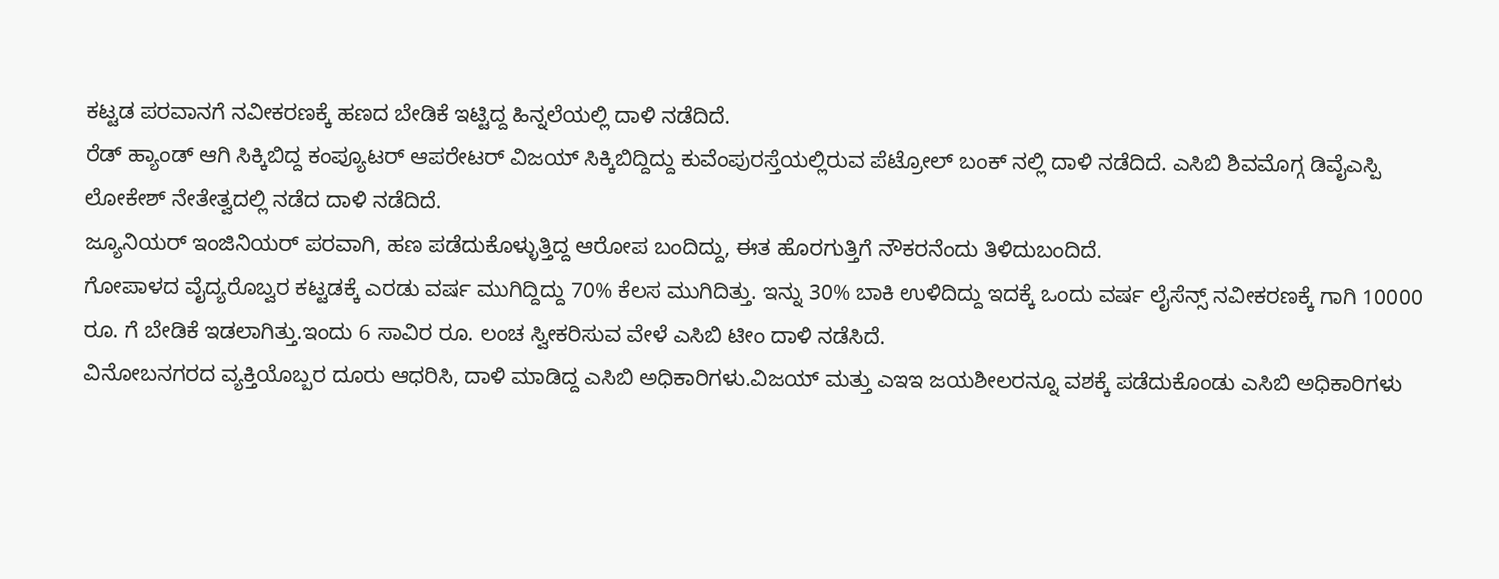ಕಟ್ಟಡ ಪರವಾನಗೆ ನವೀಕರಣಕ್ಕೆ ಹಣದ ಬೇಡಿಕೆ ಇಟ್ಟಿದ್ದ ಹಿನ್ನಲೆಯಲ್ಲಿ ದಾಳಿ ನಡೆದಿದೆ.
ರೆಡ್ ಹ್ಯಾಂಡ್ ಆಗಿ ಸಿಕ್ಕಿಬಿದ್ದ ಕಂಪ್ಯೂಟರ್ ಆಪರೇಟರ್ ವಿಜಯ್ ಸಿಕ್ಕಿಬಿದ್ದಿದ್ದು ಕುವೆಂಪುರಸ್ತೆಯಲ್ಲಿರುವ ಪೆಟ್ರೋಲ್ ಬಂಕ್ ನಲ್ಲಿ ದಾಳಿ ನಡೆದಿದೆ. ಎಸಿಬಿ ಶಿವಮೊಗ್ಗ ಡಿವೈಎಸ್ಪಿ ಲೋಕೇಶ್ ನೇತೇತ್ವದಲ್ಲಿ ನಡೆದ ದಾಳಿ ನಡೆದಿದೆ.
ಜ್ಯೂನಿಯರ್ ಇಂಜಿನಿಯರ್ ಪರವಾಗಿ, ಹಣ ಪಡೆದುಕೊಳ್ಳುತ್ತಿದ್ದ ಆರೋಪ ಬಂದಿದ್ದು, ಈತ ಹೊರಗುತ್ತಿಗೆ ನೌಕರನೆಂದು ತಿಳಿದುಬಂದಿದೆ.
ಗೋಪಾಳದ ವೈದ್ಯರೊಬ್ವರ ಕಟ್ಟಡಕ್ಕೆ ಎರಡು ವರ್ಷ ಮುಗಿದ್ದಿದ್ದು 70% ಕೆಲಸ ಮುಗಿದಿತ್ತು. ಇನ್ನು 30% ಬಾಕಿ ಉಳಿದಿದ್ದು ಇದಕ್ಕೆ ಒಂದು ವರ್ಷ ಲೈಸೆನ್ಸ್ ನವೀಕರಣಕ್ಕೆ ಗಾಗಿ 10000 ರೂ. ಗೆ ಬೇಡಿಕೆ ಇಡಲಾಗಿತ್ತು.ಇಂದು 6 ಸಾವಿರ ರೂ. ಲಂಚ ಸ್ವೀಕರಿಸುವ ವೇಳೆ ಎಸಿಬಿ ಟೀಂ ದಾಳಿ ನಡೆಸಿದೆ.
ವಿನೋಬನಗರದ ವ್ಯಕ್ತಿಯೊಬ್ಬರ ದೂರು ಆಧರಿಸಿ, ದಾಳಿ ಮಾಡಿದ್ದ ಎಸಿಬಿ ಅಧಿಕಾರಿಗಳು.ವಿಜಯ್ ಮತ್ತು ಎಇಇ ಜಯಶೀಲರನ್ನೂ ವಶಕ್ಕೆ ಪಡೆದುಕೊಂಡು ಎಸಿಬಿ ಅಧಿಕಾರಿಗಳು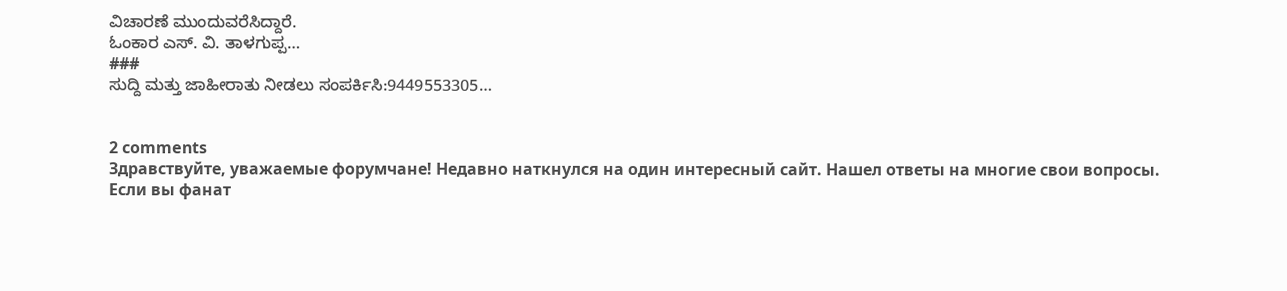ವಿಚಾರಣೆ ಮುಂದುವರೆಸಿದ್ದಾರೆ.
ಓಂಕಾರ ಎಸ್. ವಿ. ತಾಳಗುಪ್ಪ…
###
ಸುದ್ದಿ ಮತ್ತು ಜಾಹೀರಾತು ನೀಡಲು ಸಂಪರ್ಕಿಸಿ:9449553305…


2 comments
Здравствуйте, уважаемые форумчане! Недавно наткнулся на один интересный сайт. Нашел ответы на многие свои вопросы.
Если вы фанат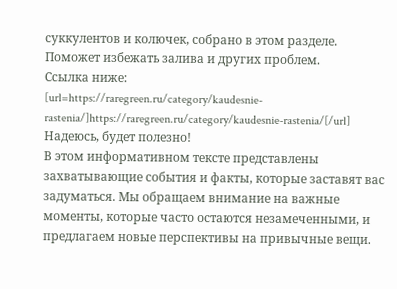суккулентов и колючек, собрано в этом разделе. Поможет избежать залива и других проблем.
Ссылка ниже:
[url=https://raregreen.ru/category/kaudesnie-rastenia/]https://raregreen.ru/category/kaudesnie-rastenia/[/url]
Надеюсь, будет полезно!
В этом информативном тексте представлены захватывающие события и факты, которые заставят вас задуматься. Мы обращаем внимание на важные моменты, которые часто остаются незамеченными, и предлагаем новые перспективы на привычные вещи.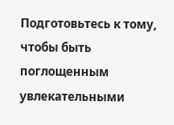Подготовьтесь к тому, чтобы быть поглощенным увлекательными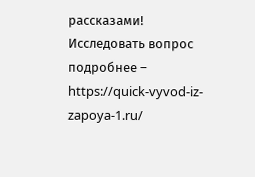рассказами!
Исследовать вопрос подробнее – https://quick-vyvod-iz-zapoya-1.ru/